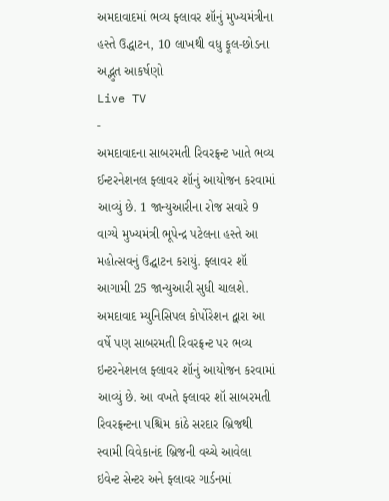અમદાવાદમાં ભવ્ય ફ્લાવર શૉનું મુખ્યમંત્રીના હસ્તે ઉદ્ધાટન, 10 લાખથી વધુ ફૂલ-છોડના અદ્ભુત આકર્ષણો
Live TV
-
અમદાવાદના સાબરમતી રિવરફ્રન્ટ ખાતે ભવ્ય ઈન્ટરનેશનલ ફ્લાવર શૉનું આયોજન કરવામાં આવ્યું છે. 1 જાન્યુઆરીના રોજ સવારે 9 વાગ્યે મુખ્યમંત્રી ભૂપેન્દ્ર પટેલના હસ્તે આ મહોત્સવનું ઉદ્ઘાટન કરાયું. ફ્લાવર શૉ આગામી 25 જાન્યુઆરી સુધી ચાલશે.
અમદાવાદ મ્યુનિસિપલ કોર્પોરેશન દ્વારા આ વર્ષે પણ સાબરમતી રિવરફ્રન્ટ પર ભવ્ય ઇન્ટરનેશનલ ફ્લાવર શૉનું આયોજન કરવામાં આવ્યું છે. આ વખતે ફ્લાવર શૉ સાબરમતી રિવરફ્રન્ટના પશ્ચિમ કાંઠે સરદાર બ્રિજથી સ્વામી વિવેકાનંદ બ્રિજની વચ્ચે આવેલા ઇવેન્ટ સેન્ટર અને ફ્લાવર ગાર્ડનમાં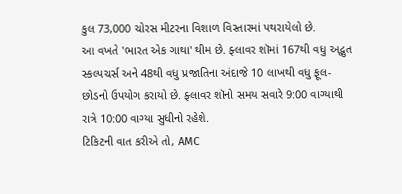કુલ 73,000 ચોરસ મીટરના વિશાળ વિસ્તારમાં પથરાયેલો છે.
આ વખતે 'ભારત એક ગાથા' થીમ છે. ફ્લાવર શૉમાં 167થી વધુ અદ્ભુત સ્કલ્પચર્સ અને 48થી વધુ પ્રજાતિના અંદાજે 10 લાખથી વધુ ફૂલ-છોડનો ઉપયોગ કરાયો છે. ફ્લાવર શૉનો સમય સવારે 9:00 વાગ્યાથી રાત્રે 10:00 વાગ્યા સુધીનો રહેશે.
ટિકિટની વાત કરીએ તો, AMC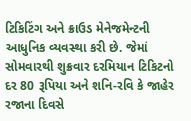ટિકિટિંગ અને ક્રાઉડ મેનેજમેન્ટની આધુનિક વ્યવસ્થા કરી છે. જેમાં સોમવારથી શુક્રવાર દરમિયાન ટિકિટનો દર 80 રૂપિયા અને શનિ-રવિ કે જાહેર રજાના દિવસે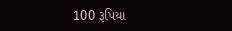100 રૂપિયા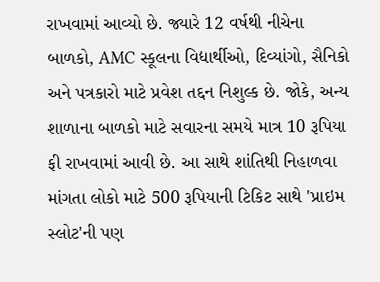રાખવામાં આવ્યો છે. જ્યારે 12 વર્ષથી નીચેના બાળકો, AMC સ્કૂલના વિદ્યાર્થીઓ, દિવ્યાંગો, સૈનિકો અને પત્રકારો માટે પ્રવેશ તદ્દન નિશુલ્ક છે. જોકે, અન્ય શાળાના બાળકો માટે સવારના સમયે માત્ર 10 રૂપિયા ફી રાખવામાં આવી છે. આ સાથે શાંતિથી નિહાળવા માંગતા લોકો માટે 500 રૂપિયાની ટિકિટ સાથે 'પ્રાઇમ સ્લોટ'ની પણ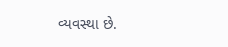વ્યવસ્થા છે.